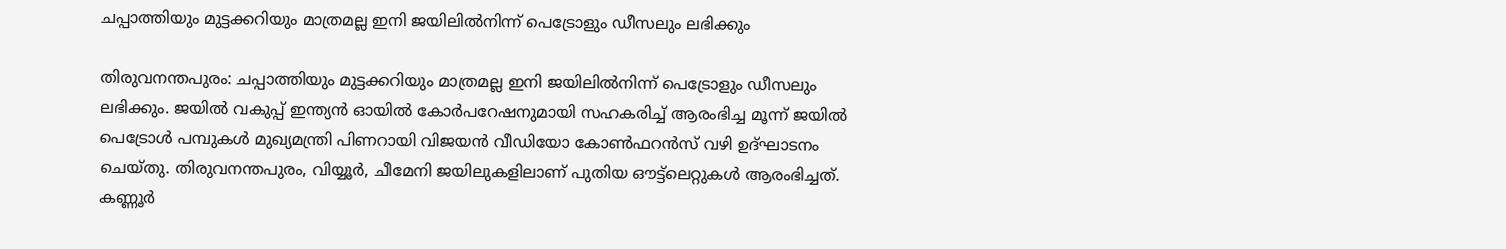ചപ്പാത്തിയും മുട്ടക്കറിയും മാത്രമല്ല ഇനി ജയിലില്‍നിന്ന് പെട്രോളും ഡീസലും ലഭിക്കും

തിരുവനന്തപുരം: ചപ്പാത്തിയും മുട്ടക്കറിയും മാത്രമല്ല ഇനി ജയിലില്‍നിന്ന് പെട്രോളും ഡീസലും ലഭിക്കും. ജയില്‍ വകുപ്പ് ഇന്ത്യന്‍ ഓയില്‍ കോര്‍പറേഷനുമായി സഹകരിച്ച് ആരംഭിച്ച മൂന്ന് ജയില്‍ പെട്രോള്‍ പമ്പുകള്‍ മുഖ്യമന്ത്രി പിണറായി വിജയന്‍ വീഡിയോ കോണ്‍ഫറന്‍സ് വഴി ഉദ്ഘാടനം ചെയ്തു. തിരുവനന്തപുരം, വിയ്യൂര്‍, ചീമേനി ജയിലുകളിലാണ് പുതിയ ഔട്ട്ലെറ്റുകള്‍ ആരംഭിച്ചത്. കണ്ണൂര്‍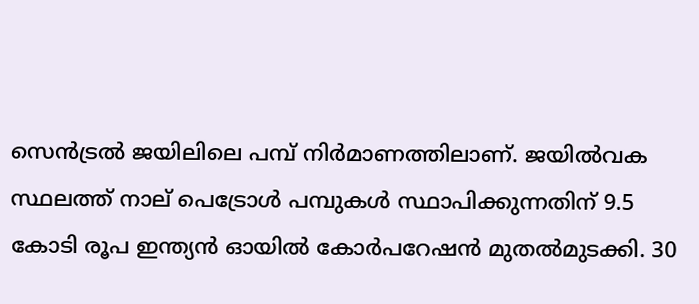സെന്‍ട്രല്‍ ജയിലിലെ പമ്പ് നിര്‍മാണത്തിലാണ്. ജയില്‍വക സ്ഥലത്ത് നാല് പെട്രോള്‍ പമ്പുകള്‍ സ്ഥാപിക്കുന്നതിന് 9.5 കോടി രൂപ ഇന്ത്യന്‍ ഓയില്‍ കോര്‍പറേഷന്‍ മുതല്‍മുടക്കി. 30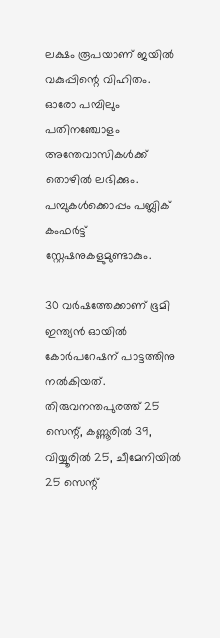ലക്ഷം രൂപയാണ് ജയില്‍ വകുപ്പിന്റെ വിഹിതം. ഓരോ പമ്പിലും പതിനഞ്ചോളം അന്തേവാസികള്‍ക്ക് തൊഴില്‍ ലഭിക്കും. പമ്പുകള്‍ക്കൊപ്പം പബ്ലിക് കംഫര്‍ട്ട് സ്റ്റേഷനുകളുമുണ്ടാകും.

30 വര്‍ഷത്തേക്കാണ് ഭൂമി ഇന്ത്യന്‍ ഓയില്‍ കോര്‍പറേഷന് പാട്ടത്തിനു നല്‍കിയത്. തിരുവനന്തപുരത്ത് 25 സെന്റ്, കണ്ണൂരില്‍ 39, വിയ്യൂരില്‍ 25, ചീമേനിയില്‍ 25 സെന്റ്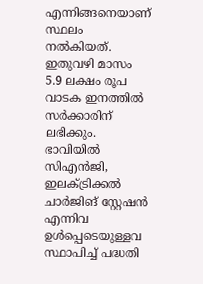എന്നിങ്ങനെയാണ് സ്ഥലം നല്‍കിയത്. ഇതുവഴി മാസം 5.9 ലക്ഷം രൂപ വാടക ഇനത്തില്‍ സര്‍ക്കാരിന് ലഭിക്കും. ഭാവിയില്‍ സിഎന്‍ജി, ഇലക്ട്രിക്കല്‍ ചാര്‍ജിങ് സ്റ്റേഷന്‍ എന്നിവ ഉള്‍പ്പെടെയുള്ളവ സ്ഥാപിച്ച് പദ്ധതി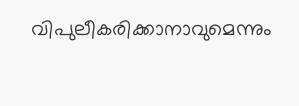വിപുലീകരിക്കാനാവുമെന്നും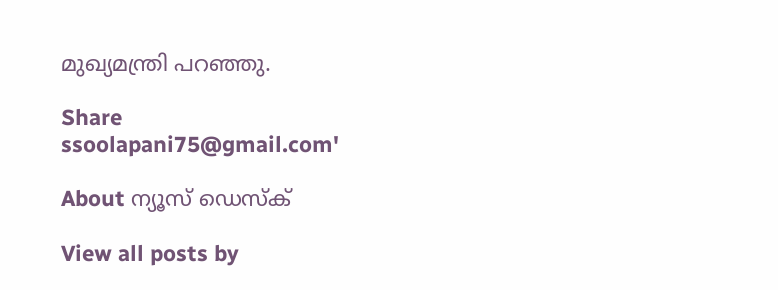മുഖ്യമന്ത്രി പറഞ്ഞു.

Share
ssoolapani75@gmail.com'

About ന്യൂസ് ഡെസ്ക്

View all posts by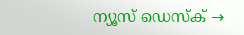ന്യൂസ് ഡെസ്ക് →